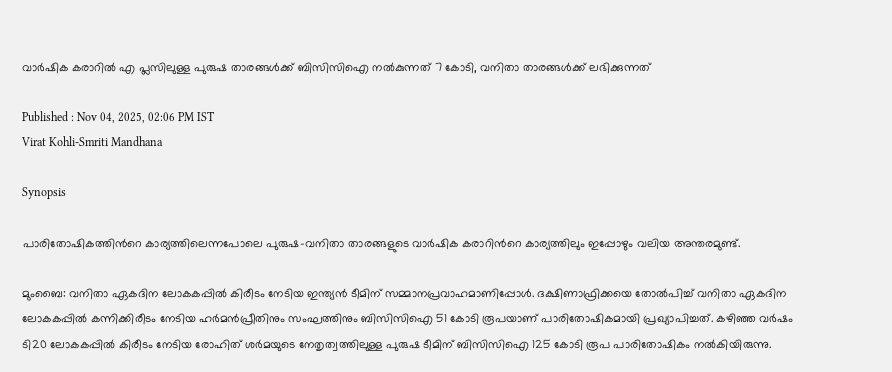വാര്‍ഷിക കരാറിൽ എ പ്ലസിലുള്ള പുരുഷ താരങ്ങൾക്ക് ബിസിസിഐ നല്‍കുന്നത് 7 കോടി, വനിതാ താരങ്ങള്‍ക്ക് ലഭിക്കുന്നത്

Published : Nov 04, 2025, 02:06 PM IST
Virat Kohli-Smriti Mandhana

Synopsis

പാരിതോഷികത്തിന്‍റെ കാര്യത്തിലെന്നപോലെ പുരുഷ-വനിതാ താരങ്ങളുടെ വാര്‍ഷിക കരാറിന്‍റെ കാര്യത്തിലും ഇപ്പോഴും വലിയ അന്തരമുണ്ട്.

മുംബൈ: വനിതാ ഏകദിന ലോകകപ്പില്‍ കിരീടം നേടിയ ഇന്ത്യൻ ടീമിന് സമ്മാനപ്രവാഹമാണിപ്പോള്‍. ദക്ഷിണാഫ്രിക്കയെ തോല്‍പിച്ച് വനിതാ ഏകദിന ലോകകപ്പില്‍ കന്നിക്കിരീടം നേടിയ ഹര്‍മന്‍പ്രീതിനും സംഘത്തിനും ബിസിസിഐ 51 കോടി രൂപയാണ് പാരിതോഷികമായി പ്രഖ്യാപിച്ചത്. കഴിഞ്ഞ വര്‍ഷം ടി20 ലോകകപ്പില്‍ കിരീടം നേടിയ രോഹിത് ശര്‍മയുടെ നേതൃത്വത്തിലുള്ള പുരുഷ ടീമിന് ബിസിസിഐ 125 കോടി രൂപ പാരിതോഷികം നല്‍കിയിരുന്നു.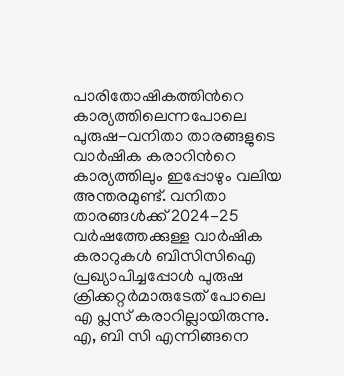പാരിതോഷികത്തിന്‍റെ കാര്യത്തിലെന്നപോലെ പുരുഷ-വനിതാ താരങ്ങളുടെ വാര്‍ഷിക കരാറിന്‍റെ കാര്യത്തിലും ഇപ്പോഴും വലിയ അന്തരമുണ്ട്. വനിതാ താരങ്ങള്‍ക്ക് 2024-25 വര്‍ഷത്തേക്കുള്ള വാര്‍ഷിക കരാറുകള്‍ ബിസിസിഐ പ്രഖ്യാപിച്ചപ്പോൾ പുരുഷ ക്രിക്കറ്റര്‍മാരുടേത് പോലെ എ പ്ലസ് കരാറില്ലായിരുന്നു. എ, ബി സി എന്നിങ്ങനെ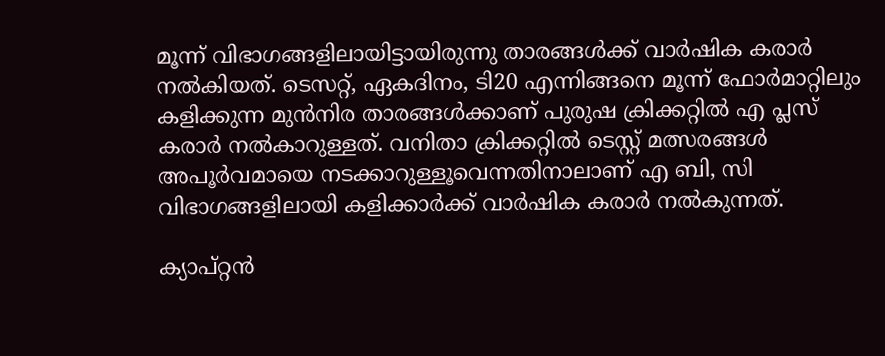മൂന്ന് വിഭാഗങ്ങളിലായിട്ടായിരുന്നു താരങ്ങള്‍ക്ക് വാര്‍ഷിക കരാര്‍ നല്‍കിയത്. ടെസറ്റ്, ഏകദിനം, ടി20 എന്നിങ്ങനെ മൂന്ന് ഫോര്‍മാറ്റിലും കളിക്കുന്ന മുന്‍നിര താരങ്ങള്‍ക്കാണ് പുരുഷ ക്രിക്കറ്റില്‍ എ പ്ലസ് കരാര്‍ നല്‍കാറുള്ളത്. വനിതാ ക്രിക്കറ്റില്‍ ടെസ്റ്റ് മത്സരങ്ങള്‍ അപൂര്‍വമായെ നടക്കാറുള്ളൂവെന്നതിനാലാണ് എ ബി, സി വിഭാഗങ്ങളിലായി കളിക്കാര്‍ക്ക് വാര്‍ഷിക കരാര്‍ നല്‍കുന്നത്.

ക്യാപ്റ്റൻ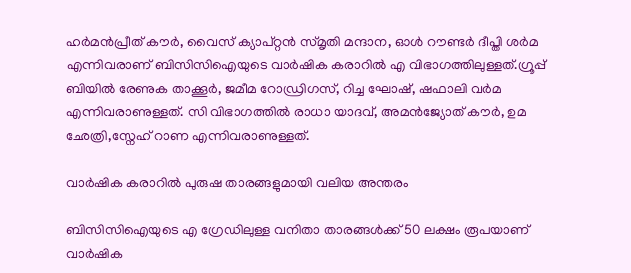ഹര്‍മന്‍പ്രീത് കൗര്‍, വൈസ് ക്യാപ്റ്റൻ സ്മൃതി മന്ദാന, ഓള്‍ റൗണ്ടര്‍ ദീപ്തി ശര്‍മ എന്നിവരാണ് ബിസിസിഐയുടെ വാര്‍ഷിക കരാറില്‍ എ വിഭാഗത്തിലുള്ളത്.ഗ്രൂപ്പ് ബിയില്‍ രേണുക താക്കൂര്‍, ജമീമ റോഡ്രിഗസ്, റിച്ച ഘോഷ്, ഷഫാലി വര്‍മ എന്നിവരാണുള്ളത്. സി വിഭാഗത്തില്‍ രാധാ യാദവ്, അമന്‍ജ്യോത് കൗര്‍, ഉമ ഛേത്രി,സ്നേഹ് റാണ എന്നിവരാണുള്ളത്.

വാര്‍ഷിക കരാറില്‍ പുരുഷ താരങ്ങളുമായി വലിയ അന്തരം

ബിസിസിഐയുടെ എ ഗ്രേഡിലുള്ള വനിതാ താരങ്ങള്‍ക്ക് 50 ലക്ഷം രൂപയാണ് വാര്‍ഷിക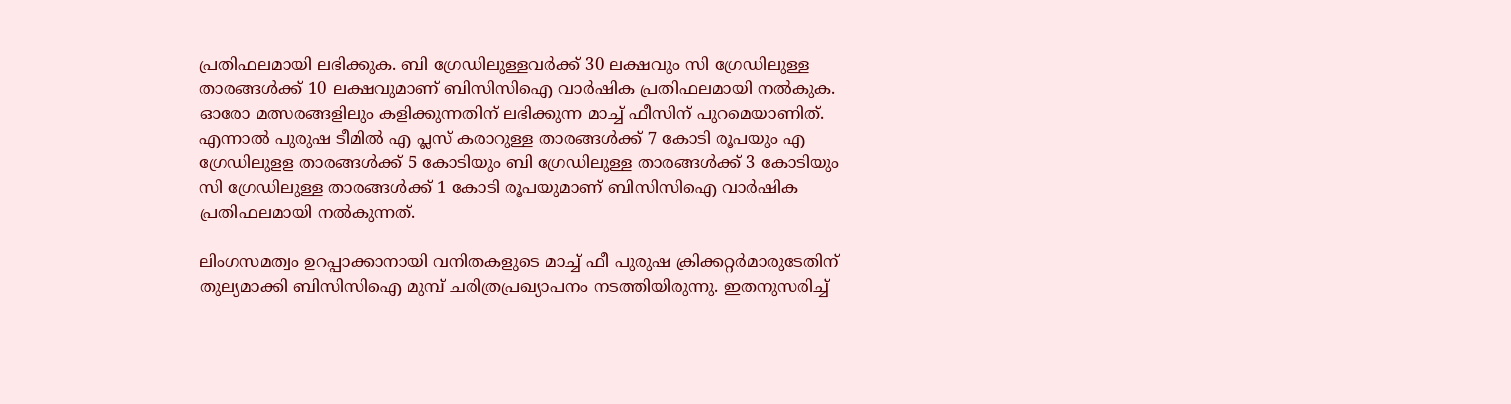പ്രതിഫലമായി ലഭിക്കുക. ബി ഗ്രേഡിലുള്ളവര്‍ക്ക് 30 ലക്ഷവും സി ഗ്രേഡിലുള്ള താരങ്ങള്‍ക്ക് 10 ലക്ഷവുമാണ് ബിസിസിഐ വാര്‍ഷിക പ്രതിഫലമായി നല്‍കുക. ഓരോ മത്സരങ്ങളിലും കളിക്കുന്നതിന് ലഭിക്കുന്ന മാച്ച് ഫീസിന് പുറമെയാണിത്. എന്നാല്‍ പുരുഷ ടീമില്‍ എ പ്ലസ് കരാറുള്ള താരങ്ങള്‍ക്ക് 7 കോടി രൂപയും എ ഗ്രേഡിലുളള താരങ്ങള്‍ക്ക് 5 കോടിയും ബി ഗ്രേഡിലുള്ള താരങ്ങള്‍ക്ക് 3 കോടിയും സി ഗ്രേഡിലുള്ള താരങ്ങള്‍ക്ക് 1 കോടി രൂപയുമാണ് ബിസിസിഐ വാര്‍ഷിക പ്രതിഫലമായി നല്‍കുന്നത്.

ലിംഗസമത്വം ഉറപ്പാക്കാനായി വനിതകളുടെ മാച്ച് ഫീ പുരുഷ ക്രിക്കറ്റര്‍മാരുടേതിന് തുല്യമാക്കി ബിസിസിഐ മുമ്പ് ചരിത്രപ്രഖ്യാപനം നടത്തിയിരുന്നു. ഇതനുസരിച്ച്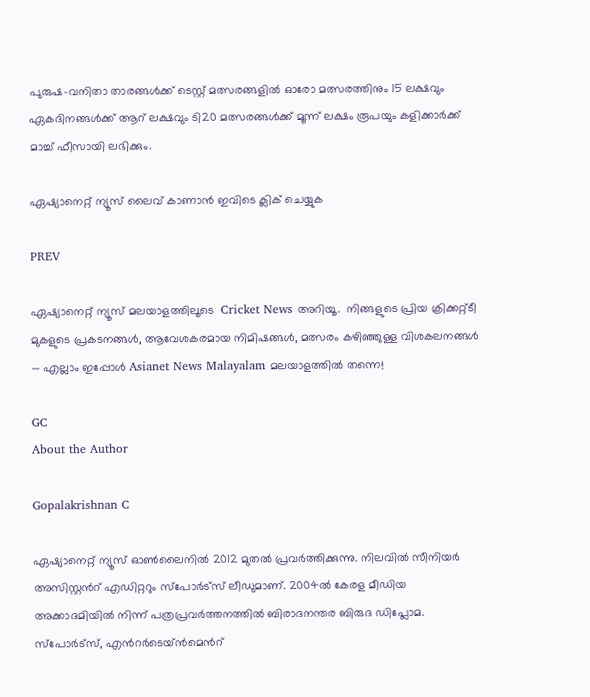പുരുഷ-വനിതാ താരങ്ങള്‍ക്ക് ടെസ്റ്റ് മത്സരങ്ങളില്‍ ഓരോ മത്സരത്തിനും 15 ലക്ഷവും ഏകദിനങ്ങള്‍ക്ക് ആറ് ലക്ഷവും ടി20 മത്സരങ്ങള്‍ക്ക് മൂന്ന് ലക്ഷം രൂപയും കളിക്കാര്‍ക്ക് മാച്ച് ഫീസായി ലഭിക്കും.

ഏഷ്യാനെറ്റ് ന്യൂസ് ലൈവ് കാണാന്‍ ഇവിടെ ക്ലിക് ചെയ്യുക

PREV

ഏഷ്യാനെറ്റ് ന്യൂസ് മലയാളത്തിലൂടെ  Cricket News അറിയൂ.  നിങ്ങളുടെ പ്രിയ ക്രിക്കറ്റ്ടീ മുകളുടെ പ്രകടനങ്ങൾ, ആവേശകരമായ നിമിഷങ്ങൾ, മത്സരം കഴിഞ്ഞുള്ള വിശകലനങ്ങൾ — എല്ലാം ഇപ്പോൾ Asianet News Malayalam മലയാളത്തിൽ തന്നെ!

GC
About the Author

Gopalakrishnan C

ഏഷ്യാനെറ്റ് ന്യൂസ് ഓണ്‍ലൈനില്‍ 2012 മുതല്‍ പ്രവര്‍ത്തിക്കുന്നു. നിലവില്‍ സീനിയര്‍ അസിസ്റ്റന്‍റ് എഡിറ്ററും സ്പോർട്സ് ലീഡുമാണ്. 2004ൽ കേരള മീഡിയ അക്കാദമിയില്‍ നിന്ന് പത്രപ്രവര്‍ത്തനത്തില്‍ ബിരാദനന്തര ബിരുദ ഡിപ്ലോമ. സ്പോര്‍ട്സ്, എന്‍റര്‍ടെയ്ൻമെന്‍റ്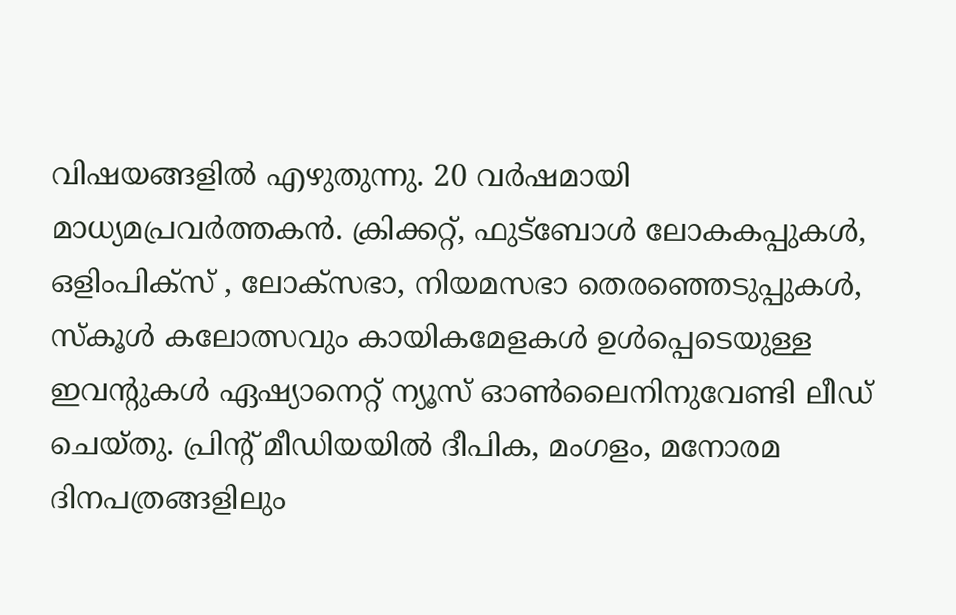വിഷയങ്ങളില്‍ എഴുതുന്നു. 20 വര്‍ഷമായി മാധ്യമപ്രവര്‍ത്തകൻ. ക്രിക്കറ്റ്, ഫുട്ബോള്‍ ലോകകപ്പുകൾ, ഒളിംപിക്സ് , ലോക്സഭാ, നിയമസഭാ തെരഞ്ഞെടുപ്പുകള്‍, സ്കൂള്‍ കലോത്സവും കായികമേളകള്‍ ഉള്‍പ്പെടെയുള്ള ഇവന്‍റുകള്‍ ഏഷ്യാനെറ്റ് ന്യൂസ് ഓണ്‍ലൈനിനുവേണ്ടി ലീഡ് ചെയ്തു. പ്രിന്‍റ് മീഡിയയില്‍ ദീപിക, മംഗളം, മനോരമ ദിനപത്രങ്ങളിലും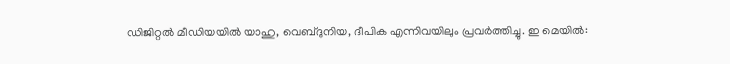ഡിജിറ്റൽ മീഡിയയില്‍ യാഹു, വെബ്ദുനിയ, ദീപിക എന്നിവയിലും പ്രവര്‍ത്തിച്ചു. ഇ മെയില്‍: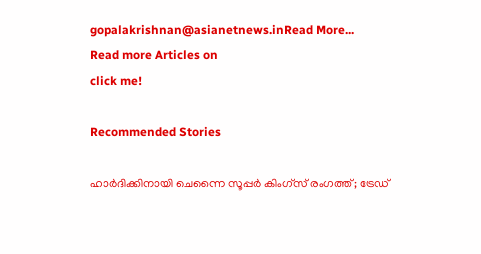gopalakrishnan@asianetnews.inRead More...
Read more Articles on
click me!

Recommended Stories

ഹാര്‍ദിക്കിനായി ചെന്നൈ സൂപ്പര്‍ കിംഗ്‌സ് രംഗത്ത്; ട്രേഡ്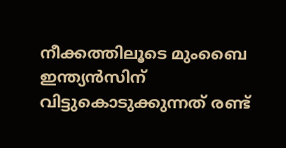നീക്കത്തിലൂടെ മുംബൈ ഇന്ത്യന്‍സിന് വിട്ടുകൊടുക്കുന്നത് രണ്ട്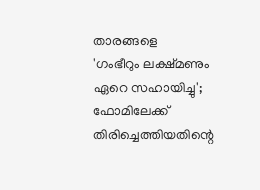താരങ്ങളെ
'ഗംഭീറും ലക്ഷ്മണും ഏറെ സഹായിച്ചു'; ഫോമിലേക്ക് തിരിച്ചെത്തിയതിന്റെ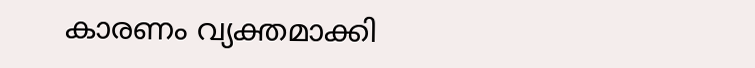കാരണം വ്യക്തമാക്കി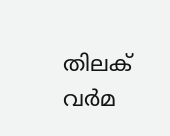തിലക് വര്‍മ